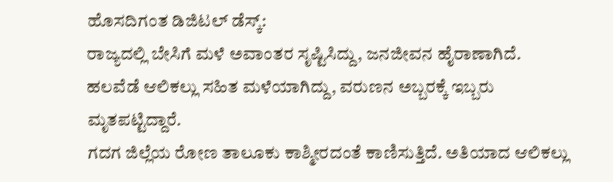ಹೊಸದಿಗಂತ ಡಿಜಿಟಲ್ ಡೆಸ್ಕ್:
ರಾಜ್ಯದಲ್ಲಿ ಬೇಸಿಗೆ ಮಳೆ ಅವಾಂತರ ಸೃಷ್ಟಿಸಿದ್ದು, ಜನಜೀವನ ಹೈರಾಣಾಗಿದೆ. ಹಲವೆಡೆ ಆಲಿಕಲ್ಲು ಸಹಿತ ಮಳೆಯಾಗಿದ್ದು, ವರುಣನ ಅಬ್ಬರಕ್ಕೆ ಇಬ್ಬರು ಮೃತಪಟ್ಟಿದ್ದಾರೆ.
ಗದಗ ಜಿಲ್ಲೆಯ ರೋಣ ತಾಲೂಕು ಕಾಶ್ಮೀರದಂತೆ ಕಾಣಿಸುತ್ತಿದೆ. ಅತಿಯಾದ ಆಲಿಕಲ್ಲು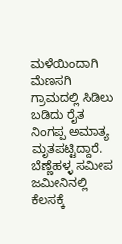ಮಳೆಯಿಂದಾಗಿ ಮೆಣಸಗಿ ಗ್ರಾಮದಲ್ಲಿ ಸಿಡಿಲು ಬಡಿದು ರೈತ ನಿಂಗಪ್ಪ ಅಮಾತ್ಯ ಮೃತಪಟ್ಟಿದ್ದಾರೆ.
ಬೆಣ್ಣೆಹಳ್ಳ ಸಮೀಪ ಜಮೀನಿನಲ್ಲಿ ಕೆಲಸಕ್ಕೆ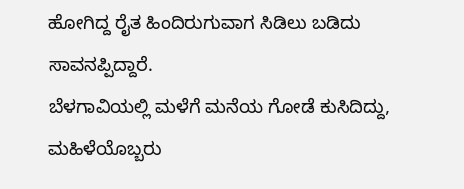ಹೋಗಿದ್ದ ರೈತ ಹಿಂದಿರುಗುವಾಗ ಸಿಡಿಲು ಬಡಿದು ಸಾವನಪ್ಪಿದ್ದಾರೆ.
ಬೆಳಗಾವಿಯಲ್ಲಿ ಮಳೆಗೆ ಮನೆಯ ಗೋಡೆ ಕುಸಿದಿದ್ದು, ಮಹಿಳೆಯೊಬ್ಬರು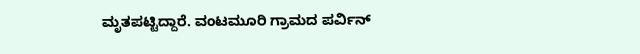ಮೃತಪಟ್ಟಿದ್ದಾರೆ. ವಂಟಮೂರಿ ಗ್ರಾಮದ ಪರ್ವಿನ್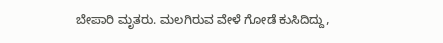ಬೇಪಾರಿ ಮೃತರು. ಮಲಗಿರುವ ವೇಳೆ ಗೋಡೆ ಕುಸಿದಿದ್ದು,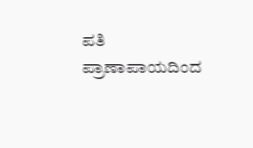ಪತಿ ಪ್ರಾಣಾಪಾಯದಿಂದ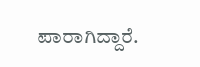ಪಾರಾಗಿದ್ದಾರೆ.